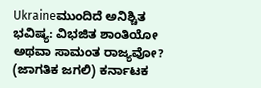Ukraineಮುಂದಿದೆ ಅನಿಶ್ಚಿತ ಭವಿಷ್ಯ: ವಿಭಜಿತ ಶಾಂತಿಯೋ ಅಥವಾ ಸಾಮಂತ ರಾಜ್ಯವೋ? (ಜಾಗತಿಕ ಜಗಲಿ) ಕರ್ನಾಟಕ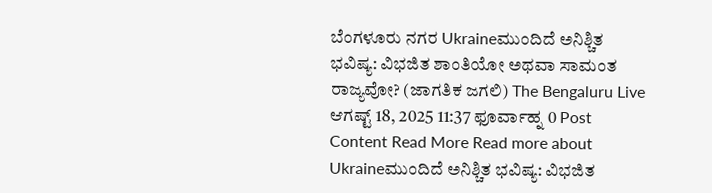ಬೆಂಗಳೂರು ನಗರ Ukraineಮುಂದಿದೆ ಅನಿಶ್ಚಿತ ಭವಿಷ್ಯ: ವಿಭಜಿತ ಶಾಂತಿಯೋ ಅಥವಾ ಸಾಮಂತ ರಾಜ್ಯವೋ? (ಜಾಗತಿಕ ಜಗಲಿ) The Bengaluru Live ಆಗಷ್ಟ್ 18, 2025 11:37 ಫೂರ್ವಾಹ್ನ 0 Post Content Read More Read more about Ukraineಮುಂದಿದೆ ಅನಿಶ್ಚಿತ ಭವಿಷ್ಯ: ವಿಭಜಿತ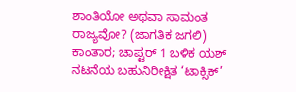ಶಾಂತಿಯೋ ಅಥವಾ ಸಾಮಂತ ರಾಜ್ಯವೋ? (ಜಾಗತಿಕ ಜಗಲಿ)
ಕಾಂತಾರ; ಚಾಪ್ಟರ್ 1 ಬಳಿಕ ಯಶ್ ನಟನೆಯ ಬಹುನಿರೀಕ್ಷಿತ ‘ಟಾಕ್ಸಿಕ್’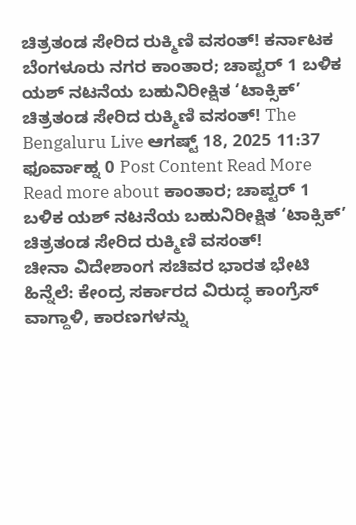ಚಿತ್ರತಂಡ ಸೇರಿದ ರುಕ್ಮಿಣಿ ವಸಂತ್! ಕರ್ನಾಟಕ ಬೆಂಗಳೂರು ನಗರ ಕಾಂತಾರ; ಚಾಪ್ಟರ್ 1 ಬಳಿಕ ಯಶ್ ನಟನೆಯ ಬಹುನಿರೀಕ್ಷಿತ ‘ಟಾಕ್ಸಿಕ್’ ಚಿತ್ರತಂಡ ಸೇರಿದ ರುಕ್ಮಿಣಿ ವಸಂತ್! The Bengaluru Live ಆಗಷ್ಟ್ 18, 2025 11:37 ಫೂರ್ವಾಹ್ನ 0 Post Content Read More Read more about ಕಾಂತಾರ; ಚಾಪ್ಟರ್ 1 ಬಳಿಕ ಯಶ್ ನಟನೆಯ ಬಹುನಿರೀಕ್ಷಿತ ‘ಟಾಕ್ಸಿಕ್’ ಚಿತ್ರತಂಡ ಸೇರಿದ ರುಕ್ಮಿಣಿ ವಸಂತ್!
ಚೀನಾ ವಿದೇಶಾಂಗ ಸಚಿವರ ಭಾರತ ಭೇಟಿ ಹಿನ್ನೆಲೆ: ಕೇಂದ್ರ ಸರ್ಕಾರದ ವಿರುದ್ಧ ಕಾಂಗ್ರೆಸ್ ವಾಗ್ದಾಳಿ, ಕಾರಣಗಳನ್ನು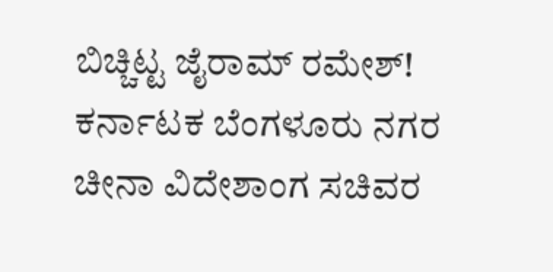ಬಿಚ್ಚಿಟ್ಟ ಜೈರಾಮ್ ರಮೇಶ್! ಕರ್ನಾಟಕ ಬೆಂಗಳೂರು ನಗರ ಚೀನಾ ವಿದೇಶಾಂಗ ಸಚಿವರ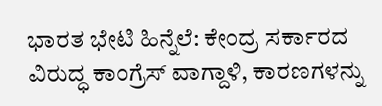ಭಾರತ ಭೇಟಿ ಹಿನ್ನೆಲೆ: ಕೇಂದ್ರ ಸರ್ಕಾರದ ವಿರುದ್ಧ ಕಾಂಗ್ರೆಸ್ ವಾಗ್ದಾಳಿ, ಕಾರಣಗಳನ್ನು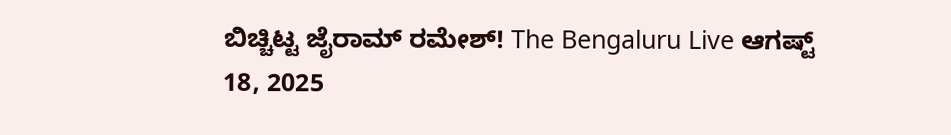ಬಿಚ್ಚಿಟ್ಟ ಜೈರಾಮ್ ರಮೇಶ್! The Bengaluru Live ಆಗಷ್ಟ್ 18, 2025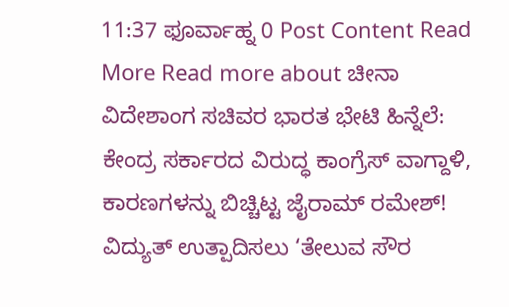11:37 ಫೂರ್ವಾಹ್ನ 0 Post Content Read More Read more about ಚೀನಾ ವಿದೇಶಾಂಗ ಸಚಿವರ ಭಾರತ ಭೇಟಿ ಹಿನ್ನೆಲೆ: ಕೇಂದ್ರ ಸರ್ಕಾರದ ವಿರುದ್ಧ ಕಾಂಗ್ರೆಸ್ ವಾಗ್ದಾಳಿ, ಕಾರಣಗಳನ್ನು ಬಿಚ್ಚಿಟ್ಟ ಜೈರಾಮ್ ರಮೇಶ್!
ವಿದ್ಯುತ್ ಉತ್ಪಾದಿಸಲು ‘ತೇಲುವ ಸೌರ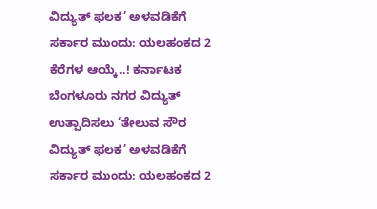ವಿದ್ಯುತ್ ಫಲಕ’ ಅಳವಡಿಕೆಗೆ ಸರ್ಕಾರ ಮುಂದು: ಯಲಹಂಕದ 2 ಕೆರೆಗಳ ಆಯ್ಕೆ..! ಕರ್ನಾಟಕ ಬೆಂಗಳೂರು ನಗರ ವಿದ್ಯುತ್ ಉತ್ಪಾದಿಸಲು ‘ತೇಲುವ ಸೌರ ವಿದ್ಯುತ್ ಫಲಕ’ ಅಳವಡಿಕೆಗೆ ಸರ್ಕಾರ ಮುಂದು: ಯಲಹಂಕದ 2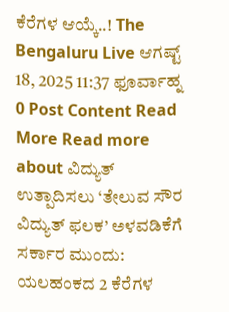ಕೆರೆಗಳ ಆಯ್ಕೆ..! The Bengaluru Live ಆಗಷ್ಟ್ 18, 2025 11:37 ಫೂರ್ವಾಹ್ನ 0 Post Content Read More Read more about ವಿದ್ಯುತ್ ಉತ್ಪಾದಿಸಲು ‘ತೇಲುವ ಸೌರ ವಿದ್ಯುತ್ ಫಲಕ’ ಅಳವಡಿಕೆಗೆ ಸರ್ಕಾರ ಮುಂದು: ಯಲಹಂಕದ 2 ಕೆರೆಗಳ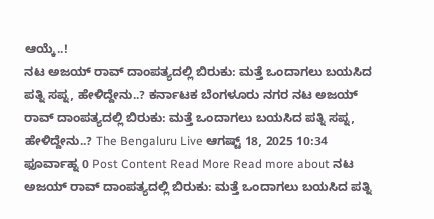ಆಯ್ಕೆ..!
ನಟ ಅಜಯ್ ರಾವ್ ದಾಂಪತ್ಯದಲ್ಲಿ ಬಿರುಕು: ಮತ್ತೆ ಒಂದಾಗಲು ಬಯಸಿದ ಪತ್ನಿ ಸಪ್ನ, ಹೇಳಿದ್ದೇನು..? ಕರ್ನಾಟಕ ಬೆಂಗಳೂರು ನಗರ ನಟ ಅಜಯ್ ರಾವ್ ದಾಂಪತ್ಯದಲ್ಲಿ ಬಿರುಕು: ಮತ್ತೆ ಒಂದಾಗಲು ಬಯಸಿದ ಪತ್ನಿ ಸಪ್ನ, ಹೇಳಿದ್ದೇನು..? The Bengaluru Live ಆಗಷ್ಟ್ 18, 2025 10:34 ಫೂರ್ವಾಹ್ನ 0 Post Content Read More Read more about ನಟ ಅಜಯ್ ರಾವ್ ದಾಂಪತ್ಯದಲ್ಲಿ ಬಿರುಕು: ಮತ್ತೆ ಒಂದಾಗಲು ಬಯಸಿದ ಪತ್ನಿ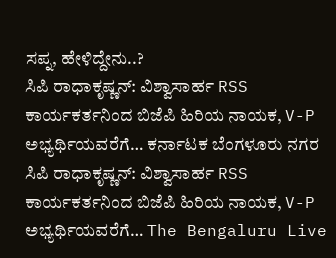ಸಪ್ನ, ಹೇಳಿದ್ದೇನು..?
ಸಿಪಿ ರಾಧಾಕೃಷ್ಣನ್: ವಿಶ್ವಾಸಾರ್ಹ RSS ಕಾರ್ಯಕರ್ತನಿಂದ ಬಿಜೆಪಿ ಹಿರಿಯ ನಾಯಕ, V-P ಅಭ್ಯರ್ಥಿಯವರೆಗೆ… ಕರ್ನಾಟಕ ಬೆಂಗಳೂರು ನಗರ ಸಿಪಿ ರಾಧಾಕೃಷ್ಣನ್: ವಿಶ್ವಾಸಾರ್ಹ RSS ಕಾರ್ಯಕರ್ತನಿಂದ ಬಿಜೆಪಿ ಹಿರಿಯ ನಾಯಕ, V-P ಅಭ್ಯರ್ಥಿಯವರೆಗೆ… The Bengaluru Live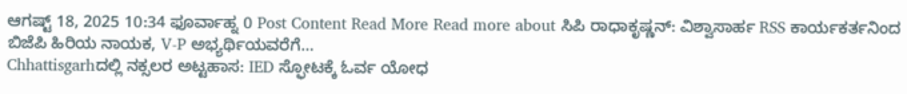ಆಗಷ್ಟ್ 18, 2025 10:34 ಫೂರ್ವಾಹ್ನ 0 Post Content Read More Read more about ಸಿಪಿ ರಾಧಾಕೃಷ್ಣನ್: ವಿಶ್ವಾಸಾರ್ಹ RSS ಕಾರ್ಯಕರ್ತನಿಂದ ಬಿಜೆಪಿ ಹಿರಿಯ ನಾಯಕ, V-P ಅಭ್ಯರ್ಥಿಯವರೆಗೆ…
Chhattisgarhದಲ್ಲಿ ನಕ್ಸಲರ ಅಟ್ಟಹಾಸ: IED ಸ್ಫೋಟಕ್ಕೆ ಓರ್ವ ಯೋಧ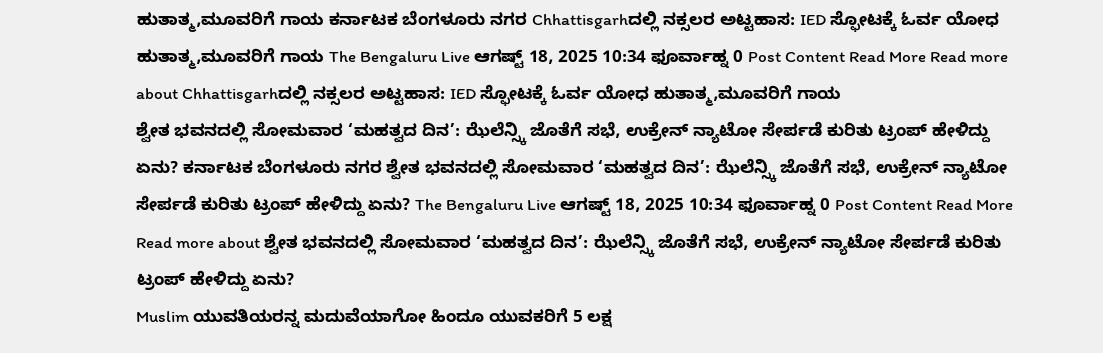ಹುತಾತ್ಮ,ಮೂವರಿಗೆ ಗಾಯ ಕರ್ನಾಟಕ ಬೆಂಗಳೂರು ನಗರ Chhattisgarhದಲ್ಲಿ ನಕ್ಸಲರ ಅಟ್ಟಹಾಸ: IED ಸ್ಫೋಟಕ್ಕೆ ಓರ್ವ ಯೋಧ ಹುತಾತ್ಮ,ಮೂವರಿಗೆ ಗಾಯ The Bengaluru Live ಆಗಷ್ಟ್ 18, 2025 10:34 ಫೂರ್ವಾಹ್ನ 0 Post Content Read More Read more about Chhattisgarhದಲ್ಲಿ ನಕ್ಸಲರ ಅಟ್ಟಹಾಸ: IED ಸ್ಫೋಟಕ್ಕೆ ಓರ್ವ ಯೋಧ ಹುತಾತ್ಮ,ಮೂವರಿಗೆ ಗಾಯ
ಶ್ವೇತ ಭವನದಲ್ಲಿ ಸೋಮವಾರ ‘ಮಹತ್ವದ ದಿನ’: ಝೆಲೆನ್ಸ್ಕಿ ಜೊತೆಗೆ ಸಭೆ, ಉಕ್ರೇನ್ ನ್ಯಾಟೋ ಸೇರ್ಪಡೆ ಕುರಿತು ಟ್ರಂಪ್ ಹೇಳಿದ್ದು ಏನು? ಕರ್ನಾಟಕ ಬೆಂಗಳೂರು ನಗರ ಶ್ವೇತ ಭವನದಲ್ಲಿ ಸೋಮವಾರ ‘ಮಹತ್ವದ ದಿನ’: ಝೆಲೆನ್ಸ್ಕಿ ಜೊತೆಗೆ ಸಭೆ, ಉಕ್ರೇನ್ ನ್ಯಾಟೋ ಸೇರ್ಪಡೆ ಕುರಿತು ಟ್ರಂಪ್ ಹೇಳಿದ್ದು ಏನು? The Bengaluru Live ಆಗಷ್ಟ್ 18, 2025 10:34 ಫೂರ್ವಾಹ್ನ 0 Post Content Read More Read more about ಶ್ವೇತ ಭವನದಲ್ಲಿ ಸೋಮವಾರ ‘ಮಹತ್ವದ ದಿನ’: ಝೆಲೆನ್ಸ್ಕಿ ಜೊತೆಗೆ ಸಭೆ, ಉಕ್ರೇನ್ ನ್ಯಾಟೋ ಸೇರ್ಪಡೆ ಕುರಿತು ಟ್ರಂಪ್ ಹೇಳಿದ್ದು ಏನು?
Muslim ಯುವತಿಯರನ್ನ ಮದುವೆಯಾಗೋ ಹಿಂದೂ ಯುವಕರಿಗೆ 5 ಲಕ್ಷ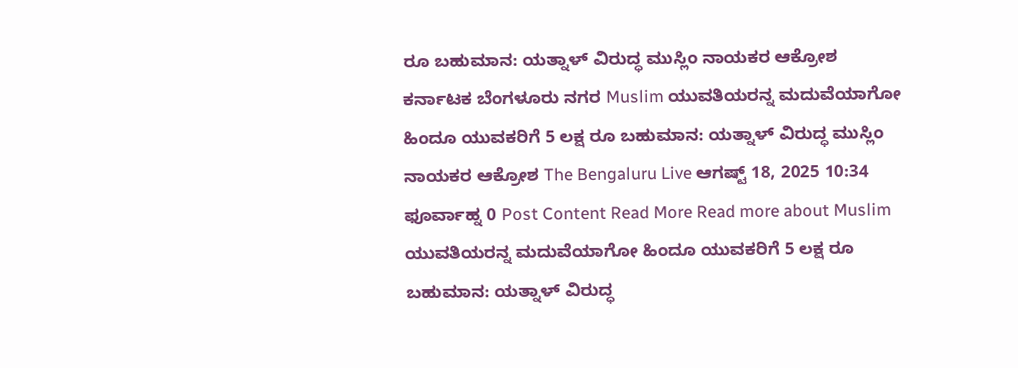ರೂ ಬಹುಮಾನ: ಯತ್ನಾಳ್ ವಿರುದ್ಧ ಮುಸ್ಲಿಂ ನಾಯಕರ ಆಕ್ರೋಶ ಕರ್ನಾಟಕ ಬೆಂಗಳೂರು ನಗರ Muslim ಯುವತಿಯರನ್ನ ಮದುವೆಯಾಗೋ ಹಿಂದೂ ಯುವಕರಿಗೆ 5 ಲಕ್ಷ ರೂ ಬಹುಮಾನ: ಯತ್ನಾಳ್ ವಿರುದ್ಧ ಮುಸ್ಲಿಂ ನಾಯಕರ ಆಕ್ರೋಶ The Bengaluru Live ಆಗಷ್ಟ್ 18, 2025 10:34 ಫೂರ್ವಾಹ್ನ 0 Post Content Read More Read more about Muslim ಯುವತಿಯರನ್ನ ಮದುವೆಯಾಗೋ ಹಿಂದೂ ಯುವಕರಿಗೆ 5 ಲಕ್ಷ ರೂ ಬಹುಮಾನ: ಯತ್ನಾಳ್ ವಿರುದ್ಧ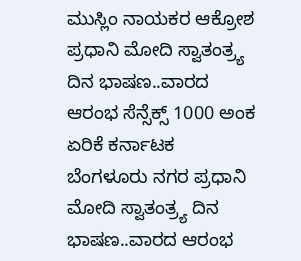ಮುಸ್ಲಿಂ ನಾಯಕರ ಆಕ್ರೋಶ
ಪ್ರಧಾನಿ ಮೋದಿ ಸ್ವಾತಂತ್ರ್ಯ ದಿನ ಭಾಷಣ..ವಾರದ ಆರಂಭ ಸೆನ್ಸೆಕ್ಸ್ 1000 ಅಂಕ ಏರಿಕೆ ಕರ್ನಾಟಕ ಬೆಂಗಳೂರು ನಗರ ಪ್ರಧಾನಿ ಮೋದಿ ಸ್ವಾತಂತ್ರ್ಯ ದಿನ ಭಾಷಣ..ವಾರದ ಆರಂಭ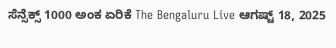ಸೆನ್ಸೆಕ್ಸ್ 1000 ಅಂಕ ಏರಿಕೆ The Bengaluru Live ಆಗಷ್ಟ್ 18, 2025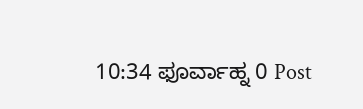10:34 ಫೂರ್ವಾಹ್ನ 0 Post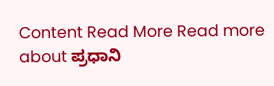Content Read More Read more about ಪ್ರಧಾನಿ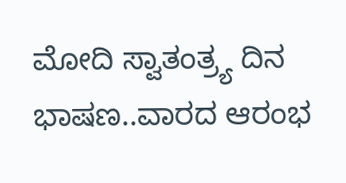ಮೋದಿ ಸ್ವಾತಂತ್ರ್ಯ ದಿನ ಭಾಷಣ..ವಾರದ ಆರಂಭ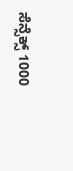ಸೆನ್ಸೆಕ್ಸ್ 1000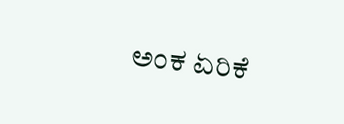ಅಂಕ ಏರಿಕೆ